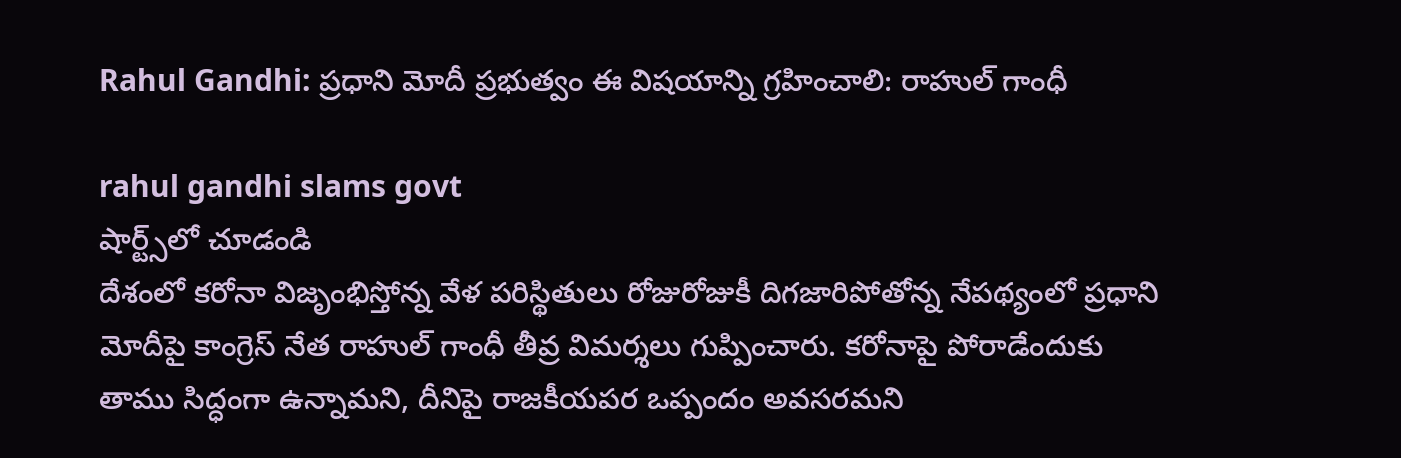Rahul Gandhi: ప్ర‌ధాని మోదీ ప్ర‌భుత్వం ఈ విష‌యాన్ని గ్ర‌హించాలి: రాహుల్ గాంధీ

rahul gandhi slams govt
షార్ట్స్‌లో చూడండి
దేశంలో క‌రోనా విజృంభిస్తోన్న వేళ ప‌రిస్థితులు రోజురోజుకీ దిగ‌జారిపోతోన్న నేప‌థ్యంలో ప్ర‌ధాని మోదీపై కాంగ్రెస్ నేత రాహుల్ గాంధీ తీవ్ర విమ‌ర్శ‌లు గుప్పించారు. కరోనాపై పోరాడేందుకు తాము సిద్ధంగా ఉన్నామ‌ని, దీనిపై రాజ‌కీయప‌ర ఒప్పందం అవ‌స‌ర‌మ‌ని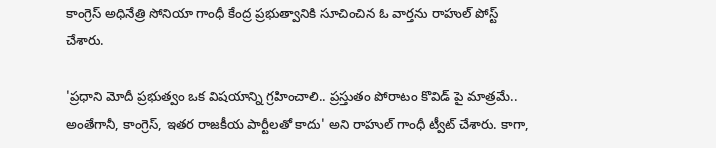కాంగ్రెస్ అధినేత్రి సోనియా గాంధీ కేంద్ర ప్ర‌భుత్వానికి సూచించిన ఓ వార్త‌ను రాహుల్‌ పోస్ట్ చేశారు.

'ప్ర‌ధాని మోదీ ప్ర‌భుత్వం ఒక విష‌యాన్ని గ్ర‌హించాలి.. ప్ర‌స్తుతం పోరాటం కొవిడ్ పై మాత్రమే.. అంతేగానీ, కాంగ్రెస్‌, ఇత‌ర రాజ‌కీయ పార్టీల‌తో కాదు' అని రాహుల్ గాంధీ ట్వీట్ చేశారు. కాగా,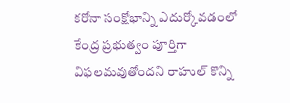క‌రోనా సంక్షోభాన్ని ఎదుర్కోవ‌డంలో కేంద్ర ప్ర‌భుత్వం పూర్తిగా విఫ‌ల‌మ‌వుతోంద‌ని రాహుల్ కొన్ని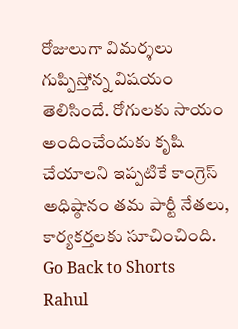రోజులుగా విమ‌ర్శ‌లు గుప్పిస్తోన్న విష‌యం తెలిసిందే. రోగుల‌కు సాయం అందించేందుకు కృషి చేయాల‌ని ఇప్ప‌టికే కాంగ్రెస్ అధిష్ఠానం త‌మ పార్టీ నేత‌లు, కార్య‌క‌ర్త‌ల‌కు సూచించింది.
Go Back to Shorts
Rahul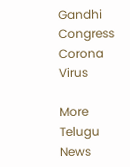Gandhi
Congress
Corona Virus

More Telugu News